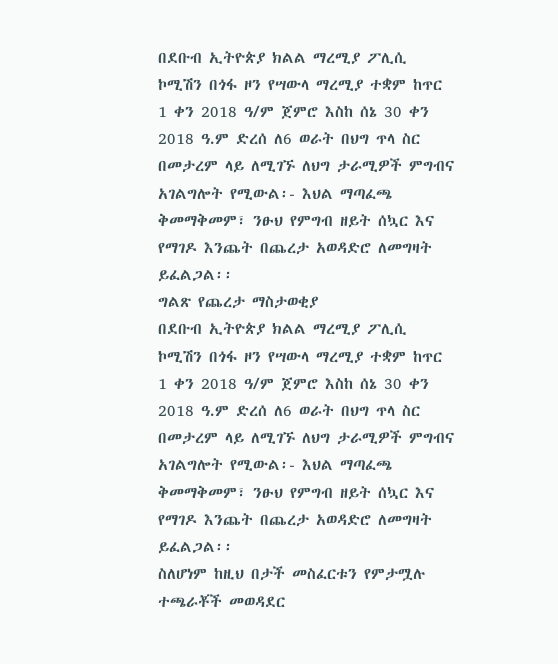በደቡብ ኢትዮጵያ ክልል ማረሚያ ፖሊሲ ኮሚሽን በጎፋ ዞን የሣውላ ማረሚያ ተቋም ከጥር 1 ቀን 2018 ዓ/ም ጀምሮ እስከ ሰኔ 30 ቀን 2018 ዓ.ም ድረሰ ለ6 ወራት በህግ ጥላ ስር በመታረም ላይ ለሚገኙ ለህግ ታራሚዎች ምግብና አገልግሎት የሚውል፡- እህል ማጣፈጫ ቅመማቅመም፣ ንፁህ የምግብ ዘይት ሰኳር እና የማገዶ እንጨት በጨረታ አወዳድሮ ለመግዛት ይፈልጋል፡፡
ግልጽ የጨረታ ማስታወቂያ
በደቡብ ኢትዮጵያ ክልል ማረሚያ ፖሊሲ ኮሚሽን በጎፋ ዞን የሣውላ ማረሚያ ተቋም ከጥር 1 ቀን 2018 ዓ/ም ጀምሮ እስከ ሰኔ 30 ቀን 2018 ዓ.ም ድረሰ ለ6 ወራት በህግ ጥላ ስር በመታረም ላይ ለሚገኙ ለህግ ታራሚዎች ምግብና አገልግሎት የሚውል፡- እህል ማጣፈጫ ቅመማቅመም፣ ንፁህ የምግብ ዘይት ሰኳር እና የማገዶ እንጨት በጨረታ አወዳድሮ ለመግዛት ይፈልጋል፡፡
ስለሆነም ከዚህ በታች መስፈርቱን የምታሟሉ ተጫራቾች መወዳደር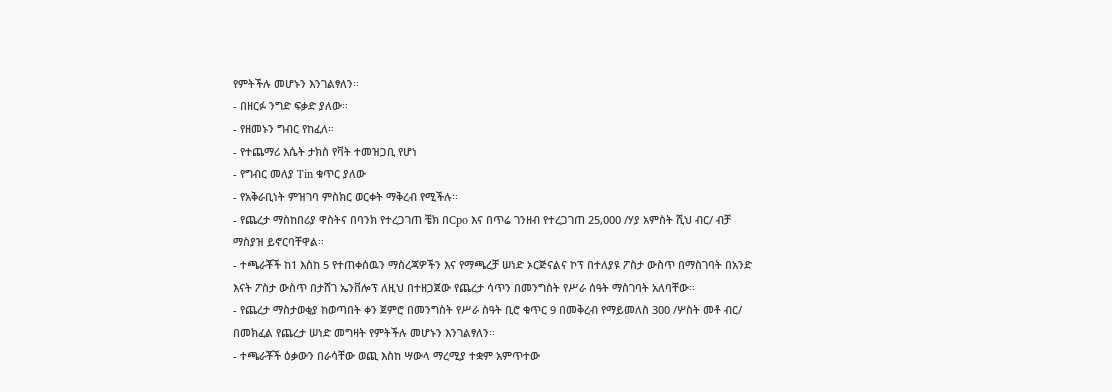የምትችሉ መሆኑን እንገልፃለን፡፡
- በዘርፉ ንግድ ፍቃድ ያለው፡፡
- የዘመኑን ግብር የከፈለ።
- የተጨማሪ እሴት ታክስ የቫት ተመዝጋቢ የሆነ
- የግብር መለያ Tin ቁጥር ያለው
- የአቅራቢነት ምዝገባ ምስክር ወርቀት ማቅረብ የሚችሉ፡፡
- የጨረታ ማስከበሪያ ዋስትና በባንክ የተረጋገጠ ቼክ በCpo እና በጥሬ ገንዘብ የተረጋገጠ 25,000 /ሃያ አምስት ሺህ ብር/ ብቻ ማስያዝ ይኖርባቸዋል፡፡
- ተጫራቾች ከ1 እስከ 5 የተጠቀሰዉን ማስረጃዎችን እና የማጫረቻ ሠነድ ኦርጅናልና ኮፕ በተለያዩ ፖስታ ውስጥ በማስገባት በአንድ እናት ፖስታ ውስጥ በታሸገ ኤንቨሎፕ ለዚህ በተዘጋጀው የጨረታ ሳጥን በመንግስት የሥራ ሰዓት ማስገባት አለባቸው።
- የጨረታ ማስታወቂያ ከወጣበት ቀን ጀምሮ በመንግስት የሥራ ስዓት ቢሮ ቁጥር 9 በመቅረብ የማይመለስ 300 /ሦስት መቶ ብር/ በመክፈል የጨረታ ሠነድ መግዛት የምትችሉ መሆኑን እንገልፃለን፡፡
- ተጫራቾች ዕቃውን በራሳቸው ወጪ እስከ ሣውላ ማረሚያ ተቋም አምጥተው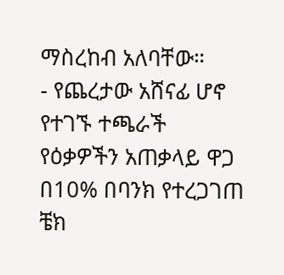ማስረከብ አለባቸው።
- የጨረታው አሸናፊ ሆኖ የተገኙ ተጫራች የዕቃዎችን አጠቃላይ ዋጋ በ10% በባንክ የተረጋገጠ ቼክ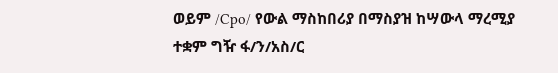ወይም /Cpo/ የውል ማስከበሪያ በማስያዝ ከሣውላ ማረሚያ ተቋም ግዥ ፋ/ን/አስ/ር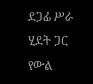ደጋፊ ሥራ ሂደት ጋር የውል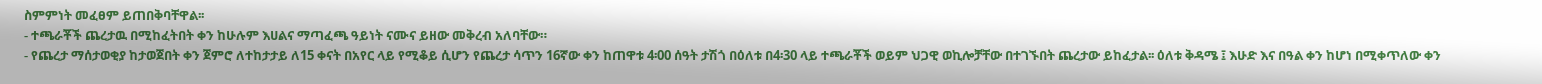ስምምነት መፈፀም ይጠበቅባቸዋል፡፡
- ተጫራቾች ጨረታዉ በሚከፈትበት ቀን ከሁሉም እሀልና ማጣፈጫ ዓይነት ናሙና ይዘው መቅረብ አለባቸው።
- የጨረታ ማሰታወቂያ ከታወጀበት ቀን ጀምሮ ለተከታታይ ለ15 ቀናት በአየር ላይ የሚቆይ ሲሆን የጨረታ ሳጥን 16ኛው ቀን ከጠዋቱ 4፡00 ሰዓት ታሽጎ በዕለቱ በ4፡30 ላይ ተጫራቾች ወይም ህጋዊ ወኪሎቻቸው በተገኙበት ጨረታው ይከፈታል፡፡ ዕለቱ ቅዳሜ ፤ እሁድ እና በዓል ቀን ከሆነ በሚቀጥለው ቀን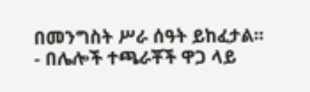በመንግስት ሥራ ሰዓት ይከፈታል፡፡
- በሌሎች ተጫራቾች ዋጋ ላይ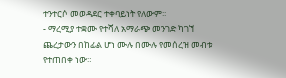ተንተርሶ መወዳደር ተቀባይነት የለውም፡፡
- ማረሚያ ተቋሙ የተሻለ አማራጭ መንገድ ካገኘ ጨረታውን በከፊል ሆነ ሙሉ በሙሉ የመሰረዝ መብቱ የተጠበቀ ነው።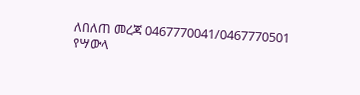ለበለጠ መረጃ 0467770041/0467770501
የሣውላ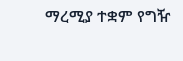ማረሚያ ተቋም የግዥ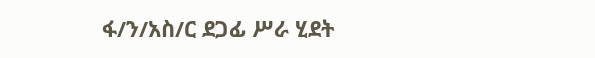ፋ/ን/አስ/ር ደጋፊ ሥራ ሂደት